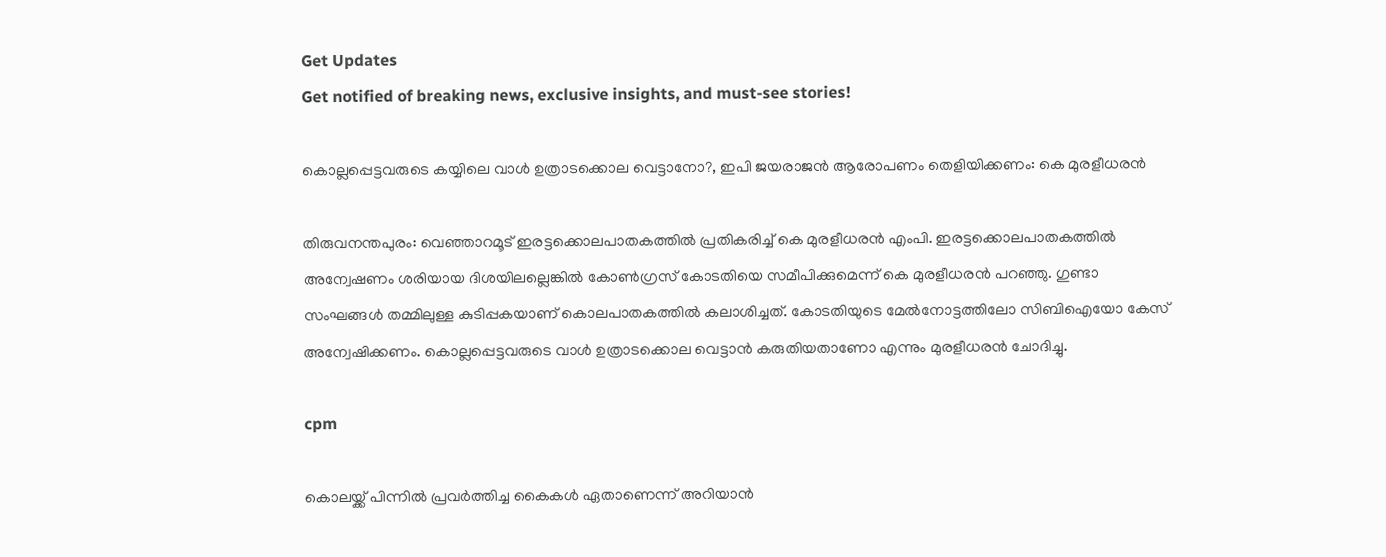Get Updates
Get notified of breaking news, exclusive insights, and must-see stories!

കൊല്ലപ്പെട്ടവരുടെ കയ്യിലെ വാള്‍ ഉത്രാടക്കൊല വെട്ടാനോ?, ഇപി ജയരാജന്‍ ആരോപണം തെളിയിക്കണം: കെ മുരളീധരൻ

തിരുവനന്തപുരം: വെഞ്ഞാറമൂട് ഇരട്ടക്കൊലപാതകത്തില്‍ പ്രതികരിച്ച് കെ മുരളീധരന്‍ എംപി. ഇരട്ടക്കൊലപാതകത്തില്‍ അന്വേഷണം ശരിയായ ദിശയിലല്ലെങ്കില്‍ കോണ്‍ഗ്രസ് കോടതിയെ സമീപിക്കുമെന്ന് കെ മുരളീധരന്‍ പറഞ്ഞു. ഗുണ്ടാ സംഘങ്ങള്‍ തമ്മിലുള്ള കുടിപ്പകയാണ് കൊലപാതകത്തില്‍ കലാശിച്ചത്. കോടതിയുടെ മേല്‍നോട്ടത്തിലോ സിബിഐയോ കേസ് അന്വേഷിക്കണം. കൊല്ലപ്പെട്ടവരുടെ വാള്‍ ഉത്രാടക്കൊല വെട്ടാന്‍ കരുതിയതാണോ എന്നും മുരളീധരന്‍ ചോദിച്ചു.

cpm

കൊലയ്ക്ക് പിന്നില്‍ പ്രവര്‍ത്തിച്ച കൈകള്‍ ഏതാണെന്ന് അറിയാന്‍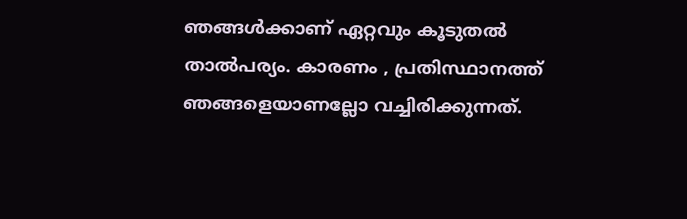ഞങ്ങള്‍ക്കാണ് ഏറ്റവും കൂടുതല്‍ താല്‍പര്യം. കാരണം , പ്രതിസ്ഥാനത്ത് ഞങ്ങളെയാണല്ലോ വച്ചിരിക്കുന്നത്.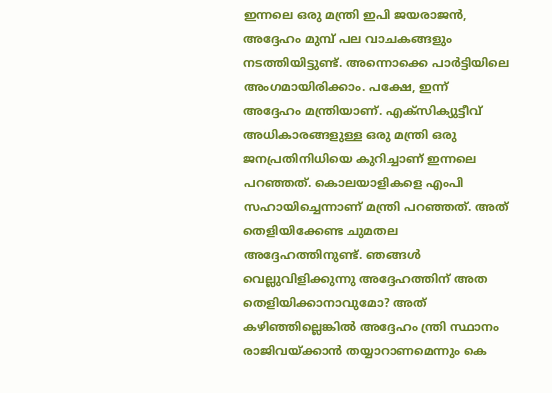ഇന്നലെ ഒരു മന്ത്രി ഇപി ജയരാജന്‍, അദ്ദേഹം മുമ്പ് പല വാചകങ്ങളും നടത്തിയിട്ടുണ്ട്. അന്നൊക്കെ പാര്‍ട്ടിയിലെ അംഗമായിരിക്കാം. പക്ഷേ, ഇന്ന് അദ്ദേഹം മന്ത്രിയാണ്. എക്‌സിക്യുട്ടീവ് അധികാരങ്ങളുള്ള ഒരു മന്ത്രി ഒരു ജനപ്രതിനിധിയെ കുറിച്ചാണ് ഇന്നലെ പറഞ്ഞത്. കൊലയാളികളെ എംപി സഹായിച്ചെന്നാണ് മന്ത്രി പറഞ്ഞത്. അത് തെളിയിക്കേണ്ട ചുമതല അദ്ദേഹത്തിനുണ്ട്. ഞങ്ങള്‍ വെല്ലുവിളിക്കുന്നു അദ്ദേഹത്തിന് അത തെളിയിക്കാനാവുമോ? അത് കഴിഞ്ഞില്ലെങ്കില്‍ അദ്ദേഹം ന്ത്രി സ്ഥാനം രാജിവയ്ക്കാന്‍ തയ്യാറാണമെന്നും കെ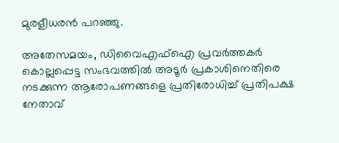മുരളീധരന്‍ പറഞ്ഞു.

അതേസമയം, ഡിവൈഎഫ്ഐ പ്രവര്‍ത്തകര്‍ കൊല്ലപ്പെട്ട സംഭവത്തില്‍ അടൂര്‍ പ്രകാശിനെതിരെ നടക്കുന്ന ആരോപണങ്ങളെ പ്രതിരോധിച്ച് പ്രതിപക്ഷ നേതാവ്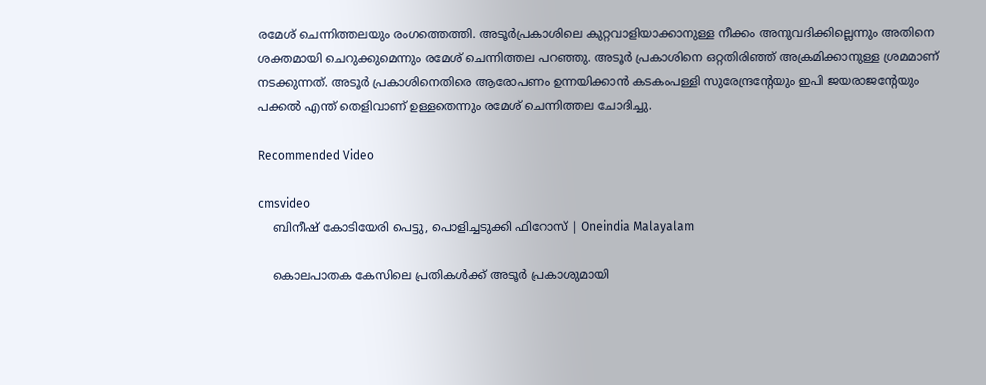രമേശ് ചെന്നിത്തലയും രംഗത്തെത്തി. അടൂര്‍പ്രകാശിലെ കുറ്റവാളിയാക്കാനുള്ള നീക്കം അനുവദിക്കില്ലെന്നും അതിനെ ശക്തമായി ചെറുക്കുമെന്നും രമേശ് ചെന്നിത്തല പറഞ്ഞു. അടൂര്‍ പ്രകാശിനെ ഒറ്റതിരിഞ്ഞ് അക്രമിക്കാനുള്ള ശ്രമമാണ് നടക്കുന്നത്. അടൂര്‍ പ്രകാശിനെതിരെ ആരോപണം ഉന്നയിക്കാന്‍ കടകംപള്ളി സുരേന്ദ്രന്റേയും ഇപി ജയരാജന്റേയും പക്കല്‍ എന്ത് തെളിവാണ് ഉള്ളതെന്നും രമേശ് ചെന്നിത്തല ചോദിച്ചു.

Recommended Video

cmsvideo
    ബിനീഷ് കോടിയേരി പെട്ടു, പൊളിച്ചടുക്കി ഫിറോസ്‌ | Oneindia Malayalam

    കൊലപാതക കേസിലെ പ്രതികള്‍ക്ക് അടൂര്‍ പ്രകാശുമായി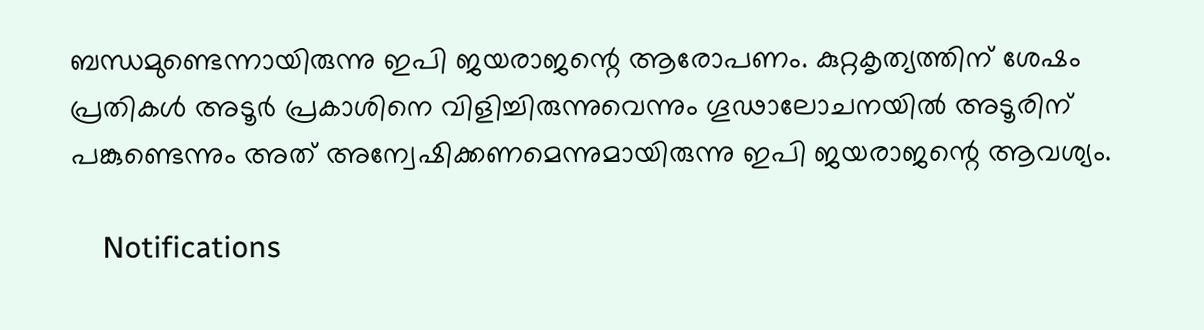ബന്ധമുണ്ടെന്നായിരുന്നു ഇപി ജയരാജന്റെ ആരോപണം. കുറ്റകൃത്യത്തിന് ശേഷം പ്രതികള്‍ അടൂര്‍ പ്രകാശിനെ വിളിച്ചിരുന്നുവെന്നും ഗൂഢാലോചനയില്‍ അടൂരിന് പങ്കുണ്ടെന്നും അത് അന്വേഷിക്കണമെന്നുമായിരുന്നു ഇപി ജയരാജന്റെ ആവശ്യം.

    Notifications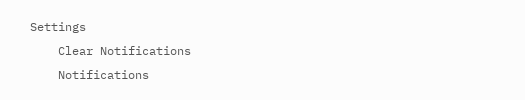Settings
    Clear Notifications
    Notifications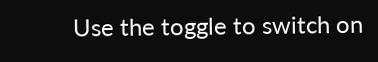Use the toggle to switch on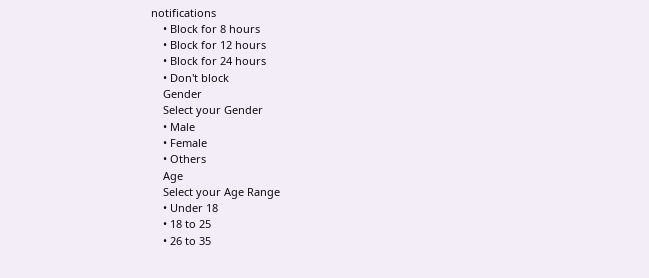notifications
    • Block for 8 hours
    • Block for 12 hours
    • Block for 24 hours
    • Don't block
    Gender
    Select your Gender
    • Male
    • Female
    • Others
    Age
    Select your Age Range
    • Under 18
    • 18 to 25
    • 26 to 35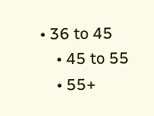• 36 to 45
    • 45 to 55
    • 55+